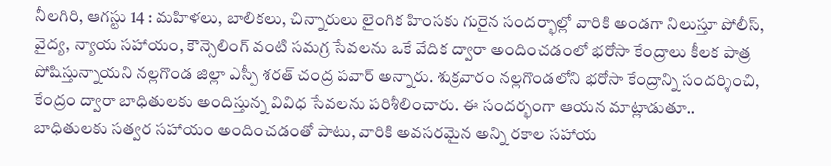నీలగిరి, ఆగస్టు 14 : మహిళలు, బాలికలు, చిన్నారులు లైంగిక హింసకు గురైన సందర్భాల్లో వారికి అండగా నిలుస్తూ పోలీస్, వైద్య, న్యాయ సహాయం, కౌన్సెలింగ్ వంటి సమగ్ర సేవలను ఒకే వేదిక ద్వారా అందించడంలో భరోసా కేంద్రాలు కీలక పాత్ర పోషిస్తున్నాయని నల్లగొండ జిల్లా ఎస్పీ శరత్ చంద్ర పవార్ అన్నారు. శుక్రవారం నల్లగొండలోని భరోసా కేంద్రాన్ని సందర్శించి, కేంద్రం ద్వారా బాధితులకు అందిస్తున్న వివిధ సేవలను పరిశీలించారు. ఈ సందర్భంగా ఆయన మాట్లాడుతూ.. బాధితులకు సత్వర సహాయం అందించడంతో పాటు, వారికి అవసరమైన అన్ని రకాల సహాయ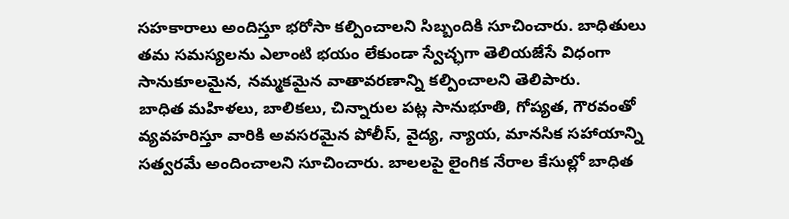సహకారాలు అందిస్తూ భరోసా కల్పించాలని సిబ్బందికి సూచించారు. బాధితులు తమ సమస్యలను ఎలాంటి భయం లేకుండా స్వేచ్ఛగా తెలియజేసే విధంగా సానుకూలమైన, నమ్మకమైన వాతావరణాన్ని కల్పించాలని తెలిపారు.
బాధిత మహిళలు, బాలికలు, చిన్నారుల పట్ల సానుభూతి, గోప్యత, గౌరవంతో వ్యవహరిస్తూ వారికి అవసరమైన పోలీస్, వైద్య, న్యాయ, మానసిక సహాయాన్ని సత్వరమే అందించాలని సూచించారు. బాలలపై లైంగిక నేరాల కేసుల్లో బాధిత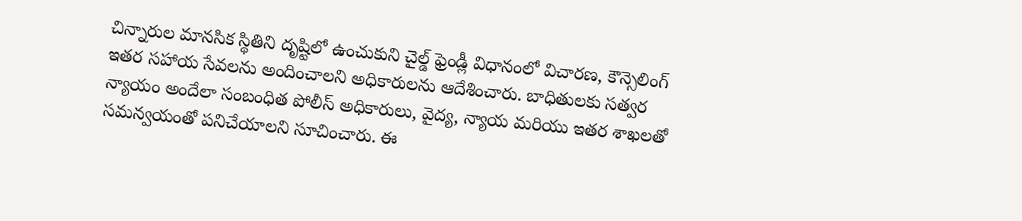చిన్నారుల మానసిక స్థితిని దృష్టిలో ఉంచుకుని చైల్డ్ ఫ్రెండ్లీ విధానంలో విచారణ, కౌన్సెలింగ్ ఇతర సహాయ సేవలను అందించాలని అధికారులను ఆదేశించారు. బాధితులకు సత్వర న్యాయం అందేలా సంబంధిత పోలీస్ అధికారులు, వైద్య, న్యాయ మరియు ఇతర శాఖలతో సమన్వయంతో పనిచేయాలని సూచించారు. ఈ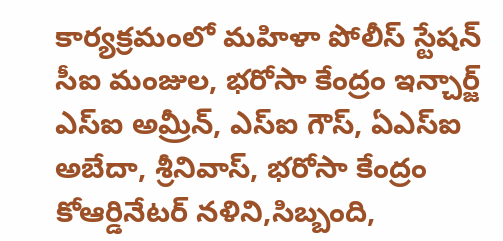కార్యక్రమంలో మహిళా పోలీస్ స్టేషన్ సీఐ మంజుల, భరోసా కేంద్రం ఇన్చార్జ్ ఎస్ఐ అమ్రీన్, ఎస్ఐ గౌస్, ఏఎస్ఐ అబేదా, శ్రీనివాస్, భరోసా కేంద్రం కోఆర్డినేటర్ నళిని,సిబ్బంది,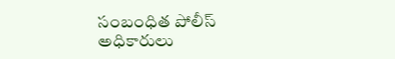సంబంధిత పోలీస్ అధికారులు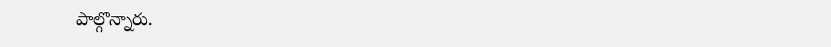పాల్గొన్నారు.